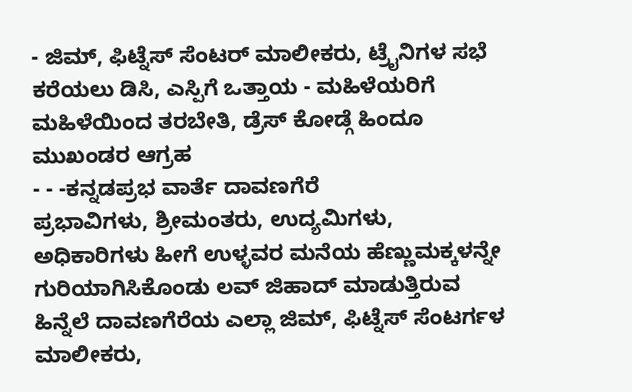- ಜಿಮ್, ಫಿಟ್ನೆಸ್ ಸೆಂಟರ್ ಮಾಲೀಕರು, ಟ್ರೈನಿಗಳ ಸಭೆ ಕರೆಯಲು ಡಿಸಿ, ಎಸ್ಪಿಗೆ ಒತ್ತಾಯ - ಮಹಿಳೆಯರಿಗೆ ಮಹಿಳೆಯಿಂದ ತರಬೇತಿ, ಡ್ರೆಸ್ ಕೋಡ್ಗೆ ಹಿಂದೂ ಮುಖಂಡರ ಆಗ್ರಹ
- - -ಕನ್ನಡಪ್ರಭ ವಾರ್ತೆ ದಾವಣಗೆರೆ
ಪ್ರಭಾವಿಗಳು, ಶ್ರೀಮಂತರು, ಉದ್ಯಮಿಗಳು, ಅಧಿಕಾರಿಗಳು ಹೀಗೆ ಉಳ್ಳವರ ಮನೆಯ ಹೆಣ್ಣುಮಕ್ಕಳನ್ನೇ ಗುರಿಯಾಗಿಸಿಕೊಂಡು ಲವ್ ಜಿಹಾದ್ ಮಾಡುತ್ತಿರುವ ಹಿನ್ನೆಲೆ ದಾವಣಗೆರೆಯ ಎಲ್ಲಾ ಜಿಮ್, ಫಿಟ್ನೆಸ್ ಸೆಂಟರ್ಗಳ ಮಾಲೀಕರು,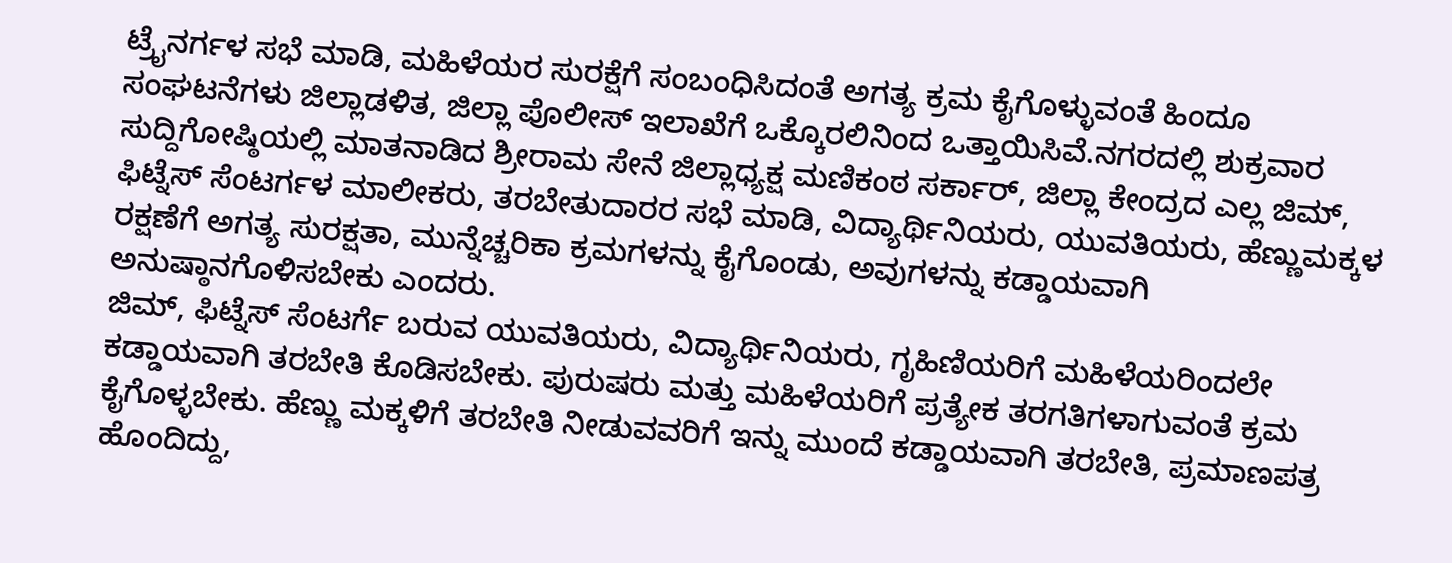ಟ್ರೈನರ್ಗಳ ಸಭೆ ಮಾಡಿ, ಮಹಿಳೆಯರ ಸುರಕ್ಷೆಗೆ ಸಂಬಂಧಿಸಿದಂತೆ ಅಗತ್ಯ ಕ್ರಮ ಕೈಗೊಳ್ಳುವಂತೆ ಹಿಂದೂ ಸಂಘಟನೆಗಳು ಜಿಲ್ಲಾಡಳಿತ, ಜಿಲ್ಲಾ ಪೊಲೀಸ್ ಇಲಾಖೆಗೆ ಒಕ್ಕೊರಲಿನಿಂದ ಒತ್ತಾಯಿಸಿವೆ.ನಗರದಲ್ಲಿ ಶುಕ್ರವಾರ ಸುದ್ದಿಗೋಷ್ಠಿಯಲ್ಲಿ ಮಾತನಾಡಿದ ಶ್ರೀರಾಮ ಸೇನೆ ಜಿಲ್ಲಾಧ್ಯಕ್ಷ ಮಣಿಕಂಠ ಸರ್ಕಾರ್, ಜಿಲ್ಲಾ ಕೇಂದ್ರದ ಎಲ್ಲ ಜಿಮ್, ಫಿಟ್ನೆಸ್ ಸೆಂಟರ್ಗಳ ಮಾಲೀಕರು, ತರಬೇತುದಾರರ ಸಭೆ ಮಾಡಿ, ವಿದ್ಯಾರ್ಥಿನಿಯರು, ಯುವತಿಯರು, ಹೆಣ್ಣುಮಕ್ಕಳ ರಕ್ಷಣೆಗೆ ಅಗತ್ಯ ಸುರಕ್ಷತಾ, ಮುನ್ನೆಚ್ಚರಿಕಾ ಕ್ರಮಗಳನ್ನು ಕೈಗೊಂಡು, ಅವುಗಳನ್ನು ಕಡ್ಡಾಯವಾಗಿ ಅನುಷ್ಠಾನಗೊಳಿಸಬೇಕು ಎಂದರು.
ಜಿಮ್, ಫಿಟ್ನೆಸ್ ಸೆಂಟರ್ಗೆ ಬರುವ ಯುವತಿಯರು, ವಿದ್ಯಾರ್ಥಿನಿಯರು, ಗೃಹಿಣಿಯರಿಗೆ ಮಹಿಳೆಯರಿಂದಲೇ ಕಡ್ಡಾಯವಾಗಿ ತರಬೇತಿ ಕೊಡಿಸಬೇಕು. ಪುರುಷರು ಮತ್ತು ಮಹಿಳೆಯರಿಗೆ ಪ್ರತ್ಯೇಕ ತರಗತಿಗಳಾಗುವಂತೆ ಕ್ರಮ ಕೈಗೊಳ್ಳಬೇಕು. ಹೆಣ್ಣು ಮಕ್ಕಳಿಗೆ ತರಬೇತಿ ನೀಡುವವರಿಗೆ ಇನ್ನು ಮುಂದೆ ಕಡ್ಡಾಯವಾಗಿ ತರಬೇತಿ, ಪ್ರಮಾಣಪತ್ರ ಹೊಂದಿದ್ದು,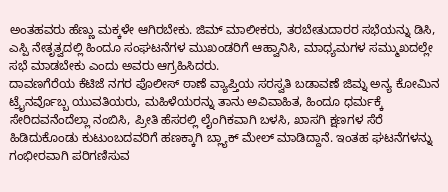ಅಂತಹವರು ಹೆಣ್ಣು ಮಕ್ಕಳೇ ಆಗಿರಬೇಕು. ಜಿಮ್ ಮಾಲೀಕರು, ತರಬೇತುದಾರರ ಸಭೆಯನ್ನು ಡಿಸಿ, ಎಸ್ಪಿ ನೇತೃತ್ವದಲ್ಲಿ ಹಿಂದೂ ಸಂಘಟನೆಗಳ ಮುಖಂಡರಿಗೆ ಆಹ್ವಾನಿಸಿ, ಮಾಧ್ಯಮಗಳ ಸಮ್ಮುಖದಲ್ಲೇ ಸಭೆ ಮಾಡಬೇಕು ಎಂದು ಅವರು ಆಗ್ರಹಿಸಿದರು.
ದಾವಣಗೆರೆಯ ಕೆಟಿಜೆ ನಗರ ಪೊಲೀಸ್ ಠಾಣೆ ವ್ಯಾಪ್ತಿಯ ಸರಸ್ವತಿ ಬಡಾವಣೆ ಜಿಮ್ನ ಅನ್ಯ ಕೋಮಿನ ಟ್ರೈನರ್ವೊಬ್ಬ ಯುವತಿಯರು, ಮಹಿಳೆಯರನ್ನು ತಾನು ಅವಿವಾಹಿತ, ಹಿಂದೂ ಧರ್ಮಕ್ಕೆ ಸೇರಿದವನೆಂದೆಲ್ಲಾ ನಂಬಿಸಿ, ಪ್ರೀತಿ ಹೆಸರಲ್ಲಿ ಲೈಂಗಿಕವಾಗಿ ಬಳಸಿ, ಖಾಸಗಿ ಕ್ಷಣಗಳ ಸೆರೆ ಹಿಡಿದುಕೊಂಡು ಕುಟುಂಬದವರಿಗೆ ಹಣಕ್ಕಾಗಿ ಬ್ಲ್ಯಾಕ್ ಮೇಲ್ ಮಾಡಿದ್ದಾನೆ. ಇಂತಹ ಘಟನೆಗಳನ್ನು ಗಂಭೀರವಾಗಿ ಪರಿಗಣಿಸುವ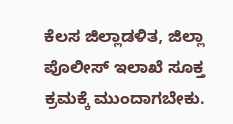ಕೆಲಸ ಜಿಲ್ಲಾಡಳಿತ, ಜಿಲ್ಲಾ ಪೊಲೀಸ್ ಇಲಾಖೆ ಸೂಕ್ತ ಕ್ರಮಕ್ಕೆ ಮುಂದಾಗಬೇಕು.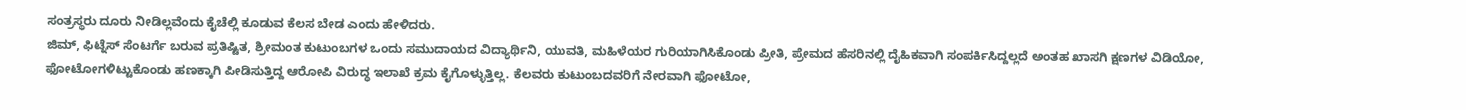ಸಂತ್ರಸ್ಥರು ದೂರು ನೀಡಿಲ್ಲವೆಂದು ಕೈಚೆಲ್ಲಿ ಕೂಡುವ ಕೆಲಸ ಬೇಡ ಎಂದು ಹೇಳಿದರು.
ಜಿಮ್, ಫಿಟ್ನೆಸ್ ಸೆಂಟರ್ಗೆ ಬರುವ ಪ್ರತಿಷ್ಟಿತ, ಶ್ರೀಮಂತ ಕುಟುಂಬಗಳ ಒಂದು ಸಮುದಾಯದ ವಿದ್ಯಾರ್ಥಿನಿ, ಯುವತಿ, ಮಹಿಳೆಯರ ಗುರಿಯಾಗಿಸಿಕೊಂಡು ಪ್ರೀತಿ, ಪ್ರೇಮದ ಹೆಸರಿನಲ್ಲಿ ದೈಹಿಕವಾಗಿ ಸಂಪರ್ಕಿಸಿದ್ದಲ್ಲದೆ ಅಂತಹ ಖಾಸಗಿ ಕ್ಷಣಗಳ ವಿಡಿಯೋ, ಫೋಟೋಗಳಿಟ್ಟುಕೊಂಡು ಹಣಕ್ಕಾಗಿ ಪೀಡಿಸುತ್ತಿದ್ದ ಆರೋಪಿ ವಿರುದ್ಧ ಇಲಾಖೆ ಕ್ರಮ ಕೈಗೊಳ್ಳುತ್ತಿಲ್ಲ. ಕೆಲವರು ಕುಟುಂಬದವರಿಗೆ ನೇರವಾಗಿ ಫೋಟೋ,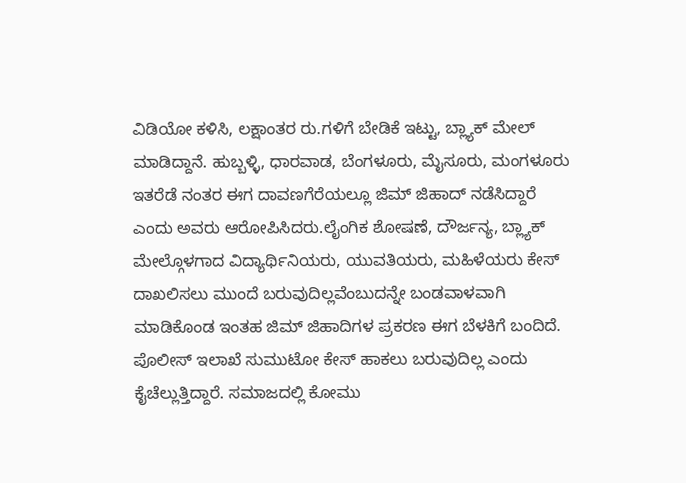ವಿಡಿಯೋ ಕಳಿಸಿ, ಲಕ್ಷಾಂತರ ರು.ಗಳಿಗೆ ಬೇಡಿಕೆ ಇಟ್ಟು, ಬ್ಲ್ಯಾಕ್ ಮೇಲ್ ಮಾಡಿದ್ದಾನೆ. ಹುಬ್ಬಳ್ಳಿ, ಧಾರವಾಡ, ಬೆಂಗಳೂರು, ಮೈಸೂರು, ಮಂಗಳೂರು ಇತರೆಡೆ ನಂತರ ಈಗ ದಾವಣಗೆರೆಯಲ್ಲೂ ಜಿಮ್ ಜಿಹಾದ್ ನಡೆಸಿದ್ದಾರೆ ಎಂದು ಅವರು ಆರೋಪಿಸಿದರು.ಲೈಂಗಿಕ ಶೋಷಣೆ, ದೌರ್ಜನ್ಯ, ಬ್ಲ್ಯಾಕ್ ಮೇಲ್ಗೊಳಗಾದ ವಿದ್ಯಾರ್ಥಿನಿಯರು, ಯುವತಿಯರು, ಮಹಿಳೆಯರು ಕೇಸ್ ದಾಖಲಿಸಲು ಮುಂದೆ ಬರುವುದಿಲ್ಲವೆಂಬುದನ್ನೇ ಬಂಡವಾಳವಾಗಿ ಮಾಡಿಕೊಂಡ ಇಂತಹ ಜಿಮ್ ಜಿಹಾದಿಗಳ ಪ್ರಕರಣ ಈಗ ಬೆಳಕಿಗೆ ಬಂದಿದೆ. ಪೊಲೀಸ್ ಇಲಾಖೆ ಸುಮುಟೋ ಕೇಸ್ ಹಾಕಲು ಬರುವುದಿಲ್ಲ ಎಂದು ಕೈಚೆಲ್ಲುತ್ತಿದ್ದಾರೆ. ಸಮಾಜದಲ್ಲಿ ಕೋಮು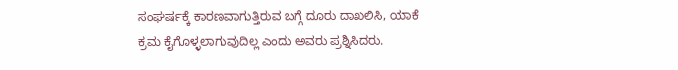ಸಂಘರ್ಷಕ್ಕೆ ಕಾರಣವಾಗುತ್ತಿರುವ ಬಗ್ಗೆ ದೂರು ದಾಖಲಿಸಿ, ಯಾಕೆ ಕ್ರಮ ಕೈಗೊಳ್ಳಲಾಗುವುದಿಲ್ಲ ಎಂದು ಅವರು ಪ್ರಶ್ನಿಸಿದರು.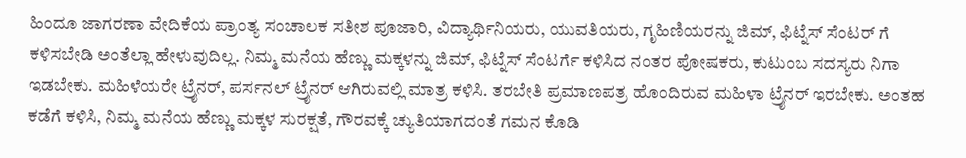ಹಿಂದೂ ಜಾಗರಣಾ ವೇದಿಕೆಯ ಪ್ರಾಂತ್ಯ ಸಂಚಾಲಕ ಸತೀಶ ಪೂಜಾರಿ, ವಿದ್ಯಾರ್ಥಿನಿಯರು, ಯುವತಿಯರು, ಗೃಹಿಣಿಯರನ್ನು ಜಿಮ್, ಫಿಟ್ನೆಸ್ ಸೆಂಟರ್ ಗೆ ಕಳಿಸಬೇಡಿ ಅಂತೆಲ್ಲಾ ಹೇಳುವುದಿಲ್ಲ. ನಿಮ್ಮ ಮನೆಯ ಹೆಣ್ಣು ಮಕ್ಕಳನ್ನು ಜಿಮ್, ಫಿಟ್ನೆಸ್ ಸೆಂಟರ್ಗೆ ಕಳಿಸಿದ ನಂತರ ಪೋಷಕರು, ಕುಟುಂಬ ಸದಸ್ಯರು ನಿಗಾ ಇಡಬೇಕು. ಮಹಿಳೆಯರೇ ಟ್ರೈನರ್, ಪರ್ಸನಲ್ ಟ್ರೈನರ್ ಆಗಿರುವಲ್ಲಿ ಮಾತ್ರ ಕಳಿಸಿ. ತರಬೇತಿ ಪ್ರಮಾಣಪತ್ರ ಹೊಂದಿರುವ ಮಹಿಳಾ ಟ್ರೈನರ್ ಇರಬೇಕು. ಅಂತಹ ಕಡೆಗೆ ಕಳಿಸಿ, ನಿಮ್ಮ ಮನೆಯ ಹೆಣ್ಣು ಮಕ್ಕಳ ಸುರಕ್ಷತೆ, ಗೌರವಕ್ಕೆ ಚ್ಯುತಿಯಾಗದಂತೆ ಗಮನ ಕೊಡಿ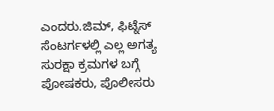ಎಂದರು.ಜಿಮ್, ಫಿಟ್ನೆಸ್ ಸೆಂಟರ್ಗಳಲ್ಲಿ ಎಲ್ಲ ಅಗತ್ಯ ಸುರಕ್ಷಾ ಕ್ರಮಗಳ ಬಗ್ಗೆ ಪೋಷಕರು, ಪೊಲೀಸರು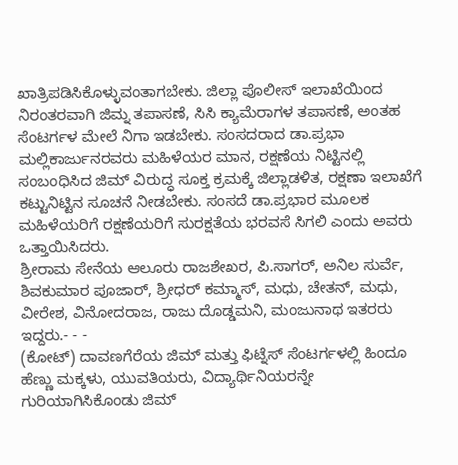ಖಾತ್ರಿಪಡಿಸಿಕೊಳ್ಳುವಂತಾಗಬೇಕು. ಜಿಲ್ಲಾ ಪೊಲೀಸ್ ಇಲಾಖೆಯಿಂದ ನಿರಂತರವಾಗಿ ಜಿಮ್ನ ತಪಾಸಣೆ, ಸಿಸಿ ಕ್ಯಾಮೆರಾಗಳ ತಪಾಸಣೆ, ಅಂತಹ ಸೆಂಟರ್ಗಳ ಮೇಲೆ ನಿಗಾ ಇಡಬೇಕು. ಸಂಸದರಾದ ಡಾ.ಪ್ರಭಾ ಮಲ್ಲಿಕಾರ್ಜುನರವರು ಮಹಿಳೆಯರ ಮಾನ, ರಕ್ಷಣೆಯ ನಿಟ್ಟಿನಲ್ಲಿ ಸಂಬಂಧಿಸಿದ ಜಿಮ್ ವಿರುದ್ಧ ಸೂಕ್ತ ಕ್ರಮಕ್ಕೆ ಜಿಲ್ಲಾಡಳಿತ, ರಕ್ಷಣಾ ಇಲಾಖೆಗೆ ಕಟ್ಟುನಿಟ್ಟಿನ ಸೂಚನೆ ನೀಡಬೇಕು. ಸಂಸದೆ ಡಾ.ಪ್ರಭಾರ ಮೂಲಕ ಮಹಿಳೆಯರಿಗೆ ರಕ್ಷಣೆಯರಿಗೆ ಸುರಕ್ಷತೆಯ ಭರವಸೆ ಸಿಗಲಿ ಎಂದು ಅವರು ಒತ್ತಾಯಿಸಿದರು.
ಶ್ರೀರಾಮ ಸೇನೆಯ ಆಲೂರು ರಾಜಶೇಖರ, ಪಿ.ಸಾಗರ್, ಅನಿಲ ಸುರ್ವೆ, ಶಿವಕುಮಾರ ಪೂಜಾರ್, ಶ್ರೀಧರ್ ಕಮ್ಮಾಸ್, ಮಧು, ಚೇತನ್, ಮಧು, ವೀರೇಶ, ವಿನೋದರಾಜ, ರಾಜು ದೊಡ್ಡಮನಿ, ಮಂಜುನಾಥ ಇತರರು ಇದ್ದರು.- - -
(ಕೋಟ್) ದಾವಣಗೆರೆಯ ಜಿಮ್ ಮತ್ತು ಫಿಟ್ನೆಸ್ ಸೆಂಟರ್ಗಳಲ್ಲಿ ಹಿಂದೂ ಹೆಣ್ಣು ಮಕ್ಕಳು, ಯುವತಿಯರು, ವಿದ್ಯಾರ್ಥಿನಿಯರನ್ನೇ ಗುರಿಯಾಗಿಸಿಕೊಂಡು ಜಿಮ್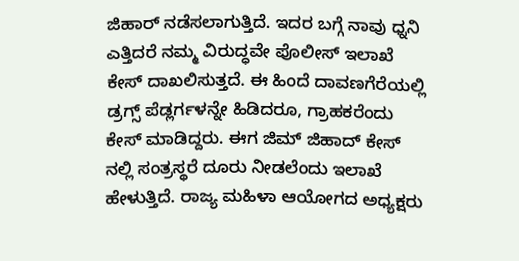ಜಿಹಾರ್ ನಡೆಸಲಾಗುತ್ತಿದೆ. ಇದರ ಬಗ್ಗೆ ನಾವು ಧ್ನನಿ ಎತ್ತಿದರೆ ನಮ್ಮ ವಿರುದ್ಧವೇ ಪೊಲೀಸ್ ಇಲಾಖೆ ಕೇಸ್ ದಾಖಲಿಸುತ್ತದೆ. ಈ ಹಿಂದೆ ದಾವಣಗೆರೆಯಲ್ಲಿ ಡ್ರಗ್ಸ್ ಪೆಡ್ಲರ್ಗಳನ್ನೇ ಹಿಡಿದರೂ, ಗ್ರಾಹಕರೆಂದು ಕೇಸ್ ಮಾಡಿದ್ದರು. ಈಗ ಜಿಮ್ ಜಿಹಾದ್ ಕೇಸ್ ನಲ್ಲಿ ಸಂತ್ರಸ್ಥರೆ ದೂರು ನೀಡಲೆಂದು ಇಲಾಖೆ ಹೇಳುತ್ತಿದೆ. ರಾಜ್ಯ ಮಹಿಳಾ ಆಯೋಗದ ಅಧ್ಯಕ್ಷರು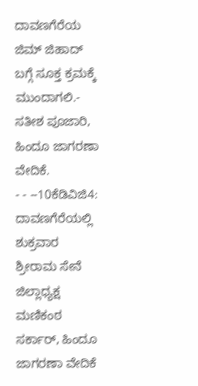ದಾವಣಗೆರೆಯ ಜಿಮ್ ಜಿಹಾದ್ ಬಗ್ಗೆ ಸೂಕ್ತ ಕ್ರಮಕ್ಕೆ ಮುಂದಾಗಲಿ.- ಸತೀಶ ಪೂಜಾರಿ, ಹಿಂದೂ ಜಾಗರಣಾ ವೇದಿಕೆ.
- - --10ಕೆಡಿವಿಜಿ4: ದಾವಣಗೆರೆಯಲ್ಲಿ ಶುಕ್ರವಾರ ಶ್ರೀರಾಮ ಸೇನೆ ಜಿಲ್ಲಾಧ್ಯಕ್ಷ ಮಣಿಕಂಠ ಸರ್ಕಾರ್, ಹಿಂದೂ ಜಾಗರಣಾ ವೇದಿಕೆ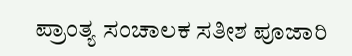ಪ್ರಾಂತ್ಯ ಸಂಚಾಲಕ ಸತೀಶ ಪೂಜಾರಿ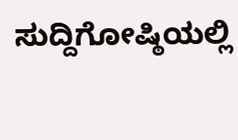ಸುದ್ದಿಗೋಷ್ಠಿಯಲ್ಲಿ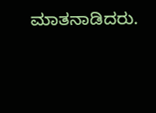ಮಾತನಾಡಿದರು.